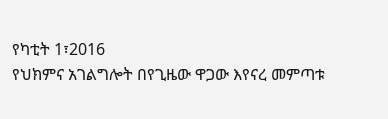የካቲት 1፣2016
የህክምና አገልግሎት በየጊዜው ዋጋው እየናረ መምጣቱ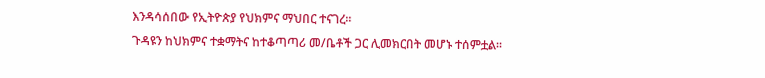እንዳሳሰበው የኢትዮጵያ የህክምና ማህበር ተናገረ፡፡
ጉዳዩን ከህክምና ተቋማትና ከተቆጣጣሪ መ/ቤቶች ጋር ሊመክርበት መሆኑ ተሰምቷል፡፡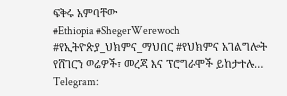ፍቅሩ አምባቸው
#Ethiopia #ShegerWerewoch #የኢትዮጵያ_ህክምና_ማህበር #የህክምና አገልግሎት
የሸገርን ወሬዎች፣ መረጃ እና ፕሮግራሞች ይከታተሉ…
Telegram: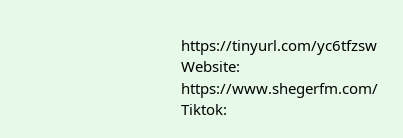https://tinyurl.com/yc6tfzsw
Website: https://www.shegerfm.com/
Tiktok: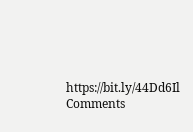https://bit.ly/44Dd6Il
Comments